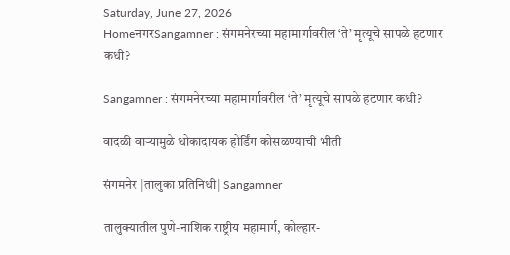Saturday, June 27, 2026
HomeनगरSangamner : संगमनेरच्या महामार्गावरील ‘ते’ मृत्यूचे सापळे हटणार कधी?

Sangamner : संगमनेरच्या महामार्गावरील ‘ते’ मृत्यूचे सापळे हटणार कधी?

वादळी वार्‍यामुळे धोकादायक होर्डिंग कोसळण्याची भीती

संगमनेर |तालुका प्रतिनिधी| Sangamner

तालुक्यातील पुणे-नाशिक राष्ट्रीय महामार्ग, कोल्हार-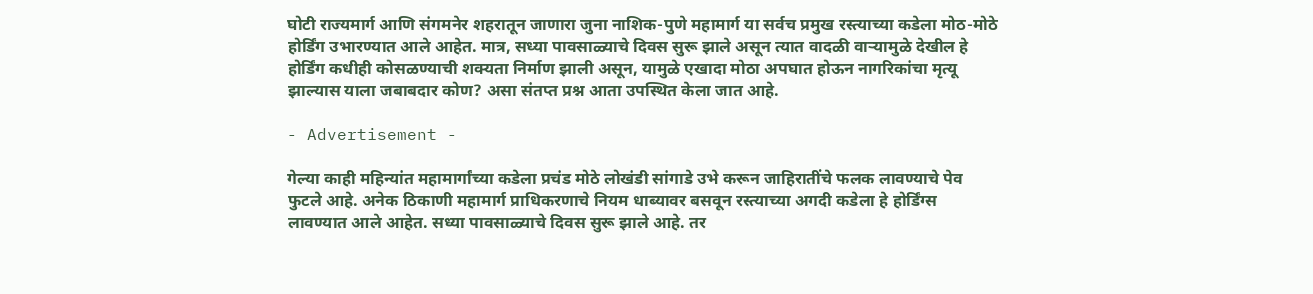घोटी राज्यमार्ग आणि संगमनेर शहरातून जाणारा जुना नाशिक-पुणे महामार्ग या सर्वच प्रमुख रस्त्याच्या कडेला मोठ-मोठे होर्डिंग उभारण्यात आले आहेत. मात्र, सध्या पावसाळ्याचे दिवस सुरू झाले असून त्यात वादळी वार्‍यामुळे देखील हे होर्डिंग कधीही कोसळण्याची शक्यता निर्माण झाली असून, यामुळे एखादा मोठा अपघात होऊन नागरिकांचा मृत्यू झाल्यास याला जबाबदार कोण? असा संतप्त प्रश्न आता उपस्थित केला जात आहे.

- Advertisement -

गेल्या काही महिन्यांत महामार्गांच्या कडेला प्रचंड मोठे लोखंडी सांगाडे उभे करून जाहिरातींचे फलक लावण्याचे पेव फुटले आहे. अनेक ठिकाणी महामार्ग प्राधिकरणाचे नियम धाब्यावर बसवून रस्त्याच्या अगदी कडेला हे होर्डिंग्स लावण्यात आले आहेत. सध्या पावसाळ्याचे दिवस सुरू झाले आहे. तर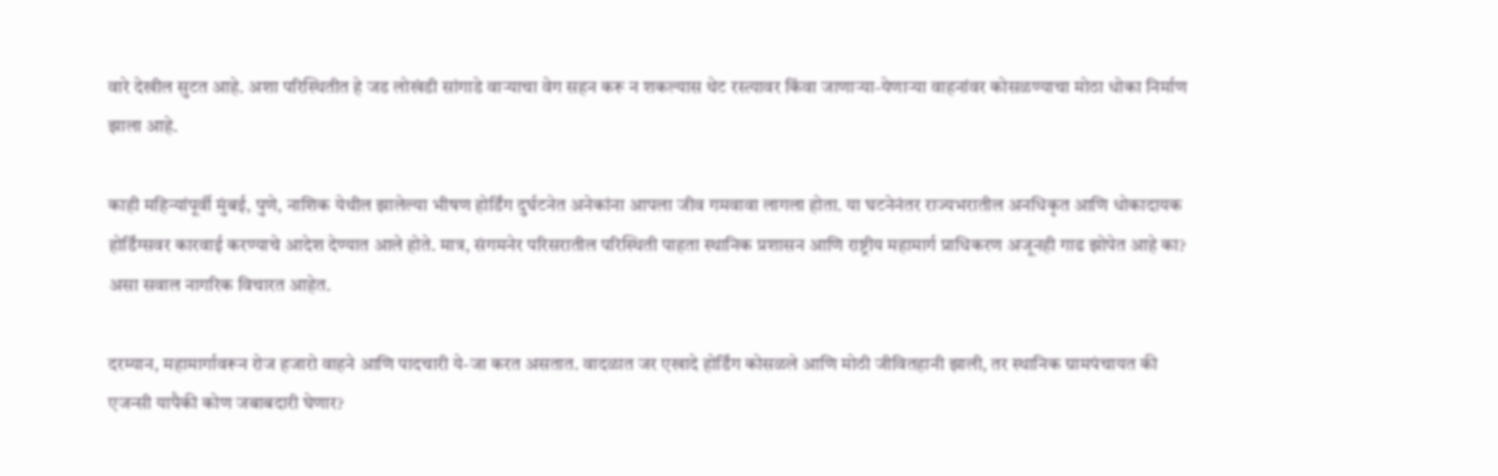वारे देखील सुटत आहे. अशा परिस्थितीत हे जड लोखंडी सांगाडे वार्‍याचा वेग सहन करू न शकल्यास थेट रस्त्यावर किंवा जाणार्‍या-येणार्‍या वाहनांवर कोसळण्याचा मोठा धोका निर्माण झाला आहे.

काही महिन्यांपूर्वी मुंबई, पुणे, नाशिक येथील झालेल्या भीषण होर्डिंग दुर्घटनेत अनेकांना आपला जीव गमवावा लागला होता. या घटनेनंतर राज्यभरातील अनधिकृत आणि धोकादायक होर्डिंग्सवर कारवाई करण्याचे आदेश देण्यात आले होते. मात्र, संगमनेर परिसरातील परिस्थिती पाहता स्थानिक प्रशासन आणि राष्ट्रीय महामार्ग प्राधिकरण अजूनही गाढ झोपेत आहे का? असा सवाल नागरिक विचारत आहेत.

दरम्यान, महामार्गावरून रोज हजारो वाहने आणि पादचारी ये-जा करत असतात. वादळात जर एखादे होर्डिंग कोसळले आणि मोठी जीवितहानी झाली, तर स्थानिक ग्रामपंचायत की एजन्सी यापैकी कोण जबाबदारी घेणार?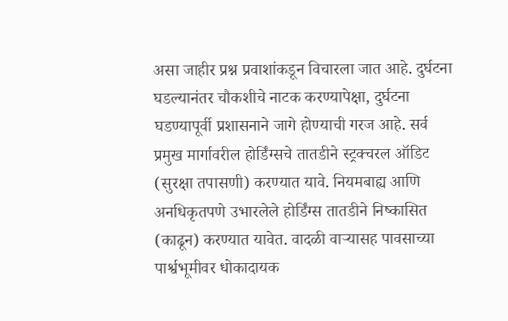असा जाहीर प्रश्न प्रवाशांकडून विचारला जात आहे. दुर्घटना घडल्यानंतर चौकशीचे नाटक करण्यापेक्षा, दुर्घटना घडण्यापूर्वी प्रशासनाने जागे होण्याची गरज आहे. सर्व प्रमुख मार्गावरील होर्डिंग्सचे तातडीने स्ट्रक्चरल ऑडिट (सुरक्षा तपासणी) करण्यात यावे. नियमबाह्य आणि अनधिकृतपणे उभारलेले होर्डिंग्स तातडीने निष्कासित (काढून) करण्यात यावेत. वादळी वार्‍यासह पावसाच्या पार्श्वभूमीवर धोकादायक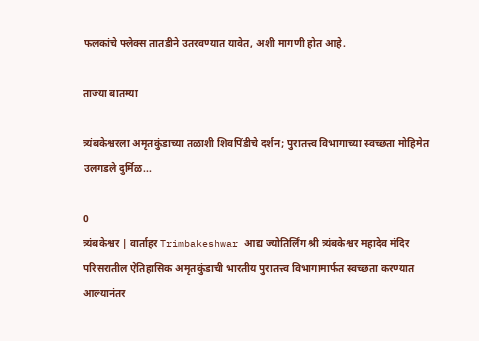फलकांचे फ्लेक्स तातडीने उतरवण्यात यावेत, अशी मागणी होत आहे.

ताज्या बातम्या

त्र्यंबकेश्वरला अमृतकुंडाच्या तळाशी शिवपिंडीचे दर्शन; पुरातत्त्व विभागाच्या स्वच्छता मोहिमेत उलगडले दुर्मिळ...

0
त्र्यंबकेश्वर | वार्ताहर Trimbakeshwar आद्य ज्योतिर्लिंग श्री त्र्यंबकेश्वर महादेव मंदिर परिसरातील ऐतिहासिक अमृतकुंडाची भारतीय पुरातत्त्व विभागामार्फत स्वच्छता करण्यात आल्यानंतर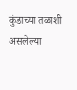कुंडाच्या तळाशी असलेल्या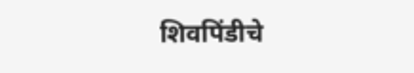शिवपिंडीचे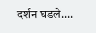दर्शन घडले....